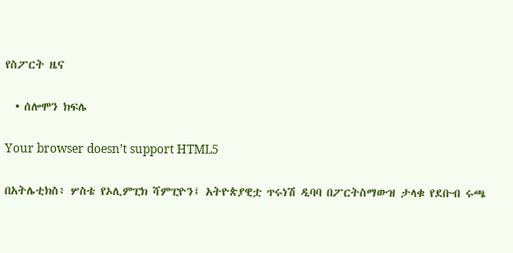የስፖርት ዜና

  • ሰሎሞን ክፍሌ

Your browser doesn’t support HTML5

በአትሌቲክስ፥ ሦስቴ የኦሊምፒክ ሻምፒዮን፤ አትዮጵያዊቷ ጥሩነሽ ዲባባ በፖርትስማውዝ ታላቁ የደቡብ ሩጫ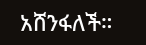አሸንፋለች።